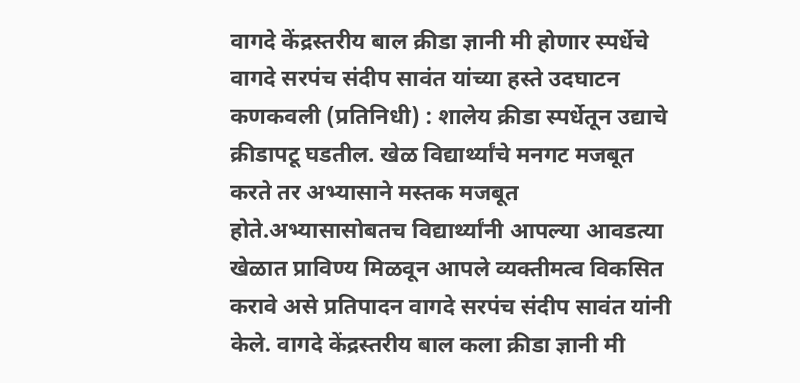वागदे केंद्रस्तरीय बाल क्रीडा ज्ञानी मी होणार स्पर्धेचे वागदे सरपंच संदीप सावंत यांच्या हस्ते उदघाटन
कणकवली (प्रतिनिधी) : शालेय क्रीडा स्पर्धेतून उद्याचे क्रीडापटू घडतील. खेळ विद्यार्थ्यांचे मनगट मजबूत करते तर अभ्यासाने मस्तक मजबूत होते.अभ्यासासोबतच विद्यार्थ्यांनी आपल्या आवडत्या खेळात प्राविण्य मिळवून आपले व्यक्तीमत्व विकसित करावे असे प्रतिपादन वागदे सरपंच संदीप सावंत यांनी केले. वागदे केंद्रस्तरीय बाल कला क्रीडा ज्ञानी मी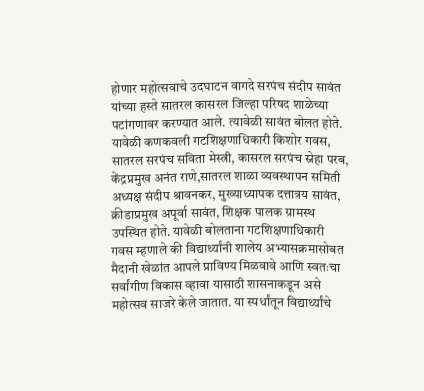होणार महोत्सवाचे उदघाटन वागदे सरपंच संदीप सावंत यांच्या हस्ते सातरल कासरल जिल्हा परिषद शाळेच्या पटांगणावर करण्यात आले. त्यावेळी सावंत बोलत होते. यावेळी कणकवली गटशिक्षणाधिकारी किशोर गवस, सातरल सरपंच सविता मेस्त्री, कासरल सरपंच स्नेहा परब, केंद्रप्रमुख अनंत राणे,सातरल शाळा व्यवस्थापन समिती अध्यक्ष संदीप श्रावनकर, मुख्याध्यापक दत्तात्रय सावंत, क्रीडाप्रमुख अपूर्वा सावंत, शिक्षक पालक ग्रामस्थ उपस्थित होते. यावेळी बोलताना गटशिक्षणाधिकारी गवस म्हणाले की विद्यार्थ्यांनी शालेय अभ्यासक्रमासोबत मैदानी खेळांत आपले प्राविण्य मिळवावे आणि स्वतःचा सर्वांगीण विकास व्हावा यासाठी शासनाकडून असे महोत्सव साजरे केले जातात. या स्पर्धांतून विद्यार्थ्यांचे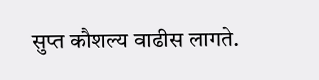सुप्त कौशल्य वाढीस लागते.